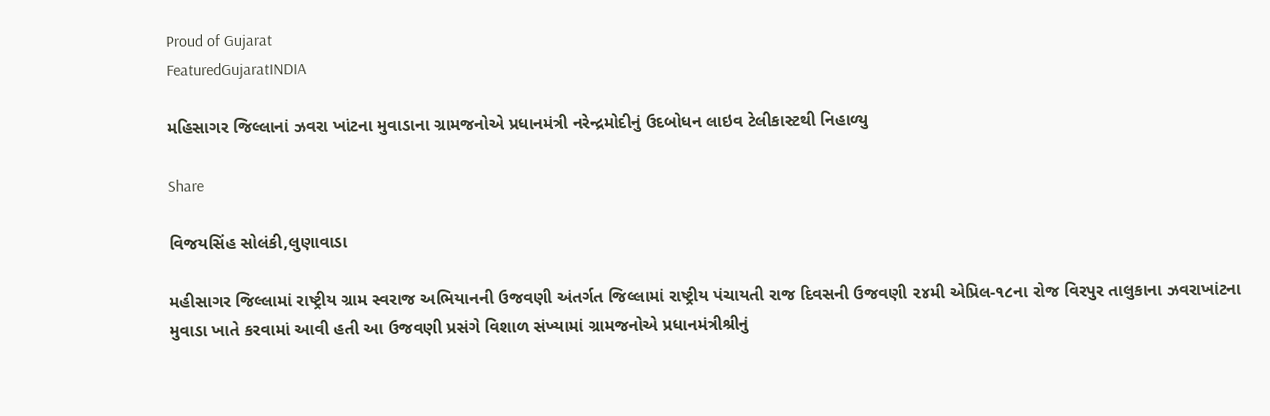Proud of Gujarat
FeaturedGujaratINDIA

મહિસાગર જિલ્લાનાં ઝવરા ખાંટના મુવાડાના ગ્રામજનોએ પ્રધાનમંત્રી નરેન્દ્રમોદીનું ઉદબોધન લાઇવ ટેલીકાસ્ટથી નિહાળ્યુ

Share

વિજયસિંહ સોલંકી,લુણાવાડા

મહીસાગર જિલ્લામાં રાષ્ટ્રીય ગ્રામ સ્વરાજ અભિયાનની ઉજવણી અંતર્ગત જિલ્લામાં રાષ્ટ્રીય પંચાયતી રાજ દિવસની ઉજવણી ૨૪મી એપ્રિલ-૧૮ના રોજ વિરપુર તાલુકાના ઝવરાખાંટના મુવાડા ખાતે કરવામાં આવી હતી આ ઉજવણી પ્રસંગે વિશાળ સંખ્યામાં ગ્રામજનોએ પ્રધાનમંત્રીશ્રીનું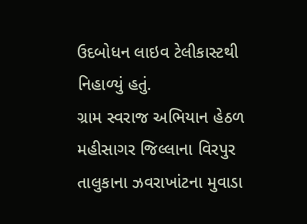ઉદબોધન લાઇવ ટેલીકાસ્ટથી નિહાળ્યું હતું.
ગ્રામ સ્વરાજ અભિયાન હેઠળ મહીસાગર જિલ્લાના વિરપુર તાલુકાના ઝવરાખાંટના મુવાડા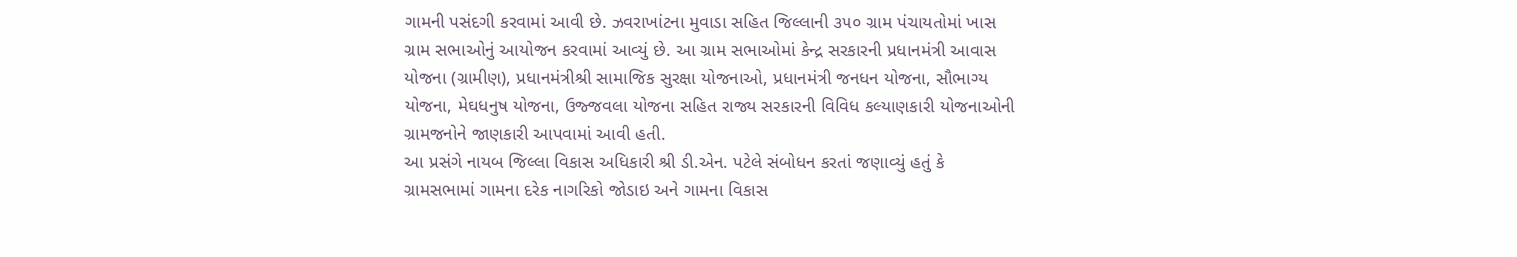ગામની પસંદગી કરવામાં આવી છે. ઝવરાખાંટના મુવાડા સહિત જિલ્લાની ૩૫૦ ગ્રામ પંચાયતોમાં ખાસ ગ્રામ સભાઓનું આયોજન કરવામાં આવ્યું છે. આ ગ્રામ સભાઓમાં કેન્દ્ર સરકારની પ્રધાનમંત્રી આવાસ યોજના (ગ્રામીણ), પ્રધાનમંત્રીશ્રી સામાજિક સુરક્ષા યોજનાઓ, પ્રધાનમંત્રી જનધન યોજના, સૌભાગ્ય યોજના, મેઘધનુષ યોજના, ઉજ્જવલા યોજના સહિત રાજ્ય સરકારની વિવિધ કલ્યાણકારી યોજનાઓની ગ્રામજનોને જાણકારી આપવામાં આવી હતી.
આ પ્રસંગે નાયબ જિલ્લા વિકાસ અધિકારી શ્રી ડી.એન. પટેલે સંબોધન કરતાં જણાવ્યું હતું કે ગ્રામસભામાં ગામના દરેક નાગરિકો જોડાઇ અને ગામના વિકાસ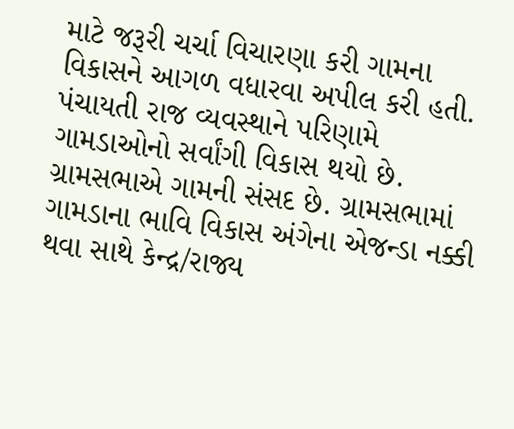માટે જરૂરી ચર્ચા વિચારણા કરી ગામના વિકાસને આગળ વધારવા અપીલ કરી હતી. પંચાયતી રાજ વ્યવસ્થાને પરિણામે ગામડાઓનો સર્વાંગી વિકાસ થયો છે. ગ્રામસભાએ ગામની સંસદ છે. ગ્રામસભામાં ગામડાના ભાવિ વિકાસ અંગેના એજન્ડા નક્કી થવા સાથે કેન્દ્ર/રાજ્ય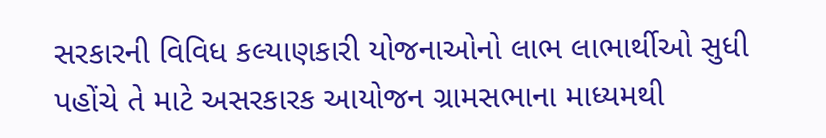સરકારની વિવિધ કલ્યાણકારી યોજનાઓનો લાભ લાભાર્થીઓ સુધી પહોંચે તે માટે અસરકારક આયોજન ગ્રામસભાના માધ્યમથી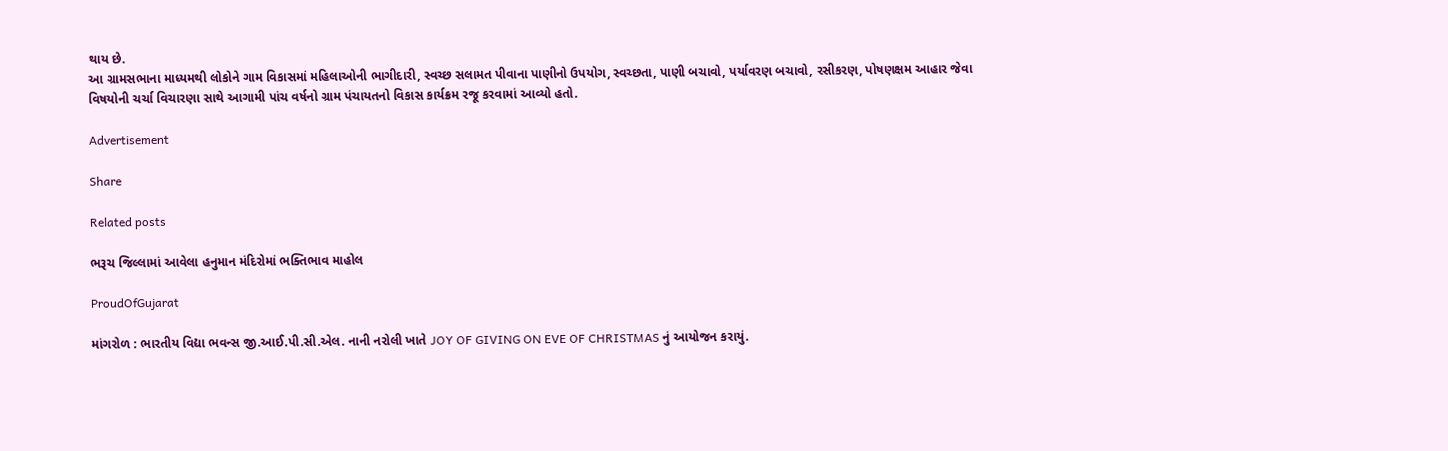થાય છે.
આ ગ્રામસભાના માધ્યમથી લોકોને ગામ વિકાસમાં મહિલાઓની ભાગીદારી, સ્વચ્છ સલામત પીવાના પાણીનો ઉપયોગ, સ્વચ્છતા, પાણી બચાવો, પર્યાવરણ બચાવો, રસીકરણ, પોષણક્ષમ આહાર જેવા વિષયોની ચર્ચા વિચારણા સાથે આગામી પાંચ વર્ષનો ગ્રામ પંચાયતનો વિકાસ કાર્યક્રમ રજૂ કરવામાં આવ્યો હતો.

Advertisement

Share

Related posts

ભરૂચ જિલ્લામાં આવેલા હનુમાન મંદિરોમાં ભક્તિભાવ માહોલ

ProudOfGujarat

માંગરોળ : ભારતીય વિદ્યા ભવન્સ જી.આઈ.પી.સી.એલ. નાની નરોલી ખાતે JOY OF GIVING ON EVE OF CHRISTMAS નું આયોજન કરાયું.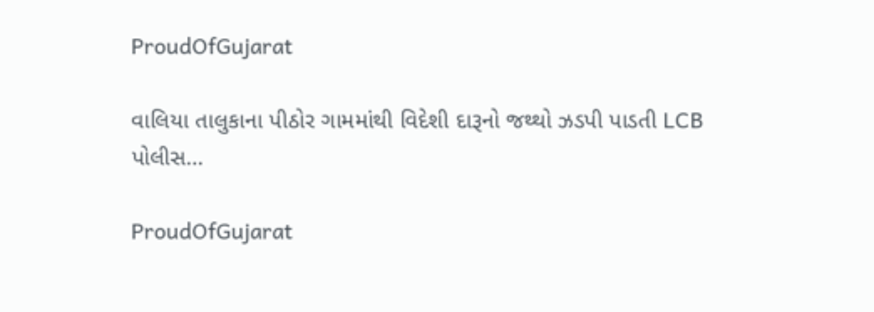ProudOfGujarat

વાલિયા તાલુકાના પીઠોર ગામમાંથી વિદેશી દારૂનો જથ્થો ઝડપી પાડતી LCB પોલીસ…

ProudOfGujarat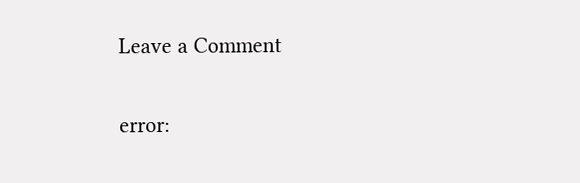Leave a Comment

error: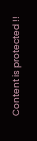Content is protected !!